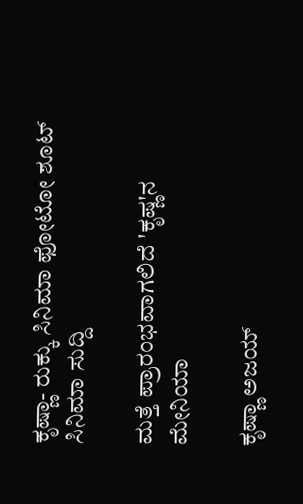ಕೃಷ್ಣಾ- ರುಕ್ಕು ಸಿನಿಮಾ ಫೋಟೋ ಶೂಟ್
ಸಿನಿಮಾ ಸುದ್ದಿ

ಮತ್ತೆ ಪ್ರಾರಂಭವಾಗಲಿದೆ 'ಕೃಷ್ಣ'ನ ಮೇನಿಯಾ

ಕೃಷ್ಣಾ ಅಜಯ್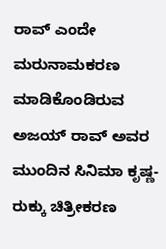ರಾವ್ ಎಂದೇ ಮರುನಾಮಕರಣ ಮಾಡಿಕೊಂಡಿರುವ ಅಜಯ್ ರಾವ್ ಅವರ ಮುಂದಿನ ಸಿನಿಮಾ ಕೃಷ್ಣ-ರುಕ್ಕು ಚಿತ್ರೀಕರಣ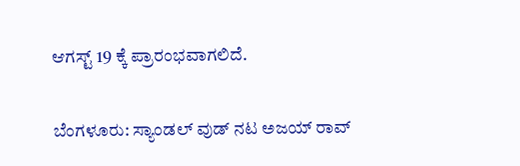ಆಗಸ್ಟ್ 19 ಕ್ಕೆ ಪ್ರಾರಂಭವಾಗಲಿದೆ.

ಬೆಂಗಳೂರು: ಸ್ಯಾಂಡಲ್ ವುಡ್ ನಟ ಅಜಯ್ ರಾವ್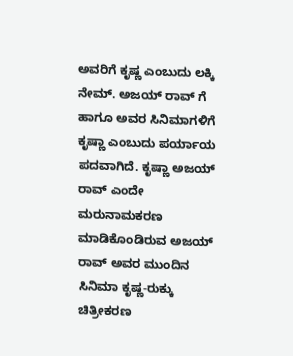ಅವರಿಗೆ ಕೃಷ್ಣ ಎಂಬುದು ಲಕ್ಕಿ ನೇಮ್. ಅಜಯ್ ರಾವ್ ಗೆ ಹಾಗೂ ಅವರ ಸಿನಿಮಾಗಳಿಗೆ ಕೃಷ್ಣಾ ಎಂಬುದು ಪರ್ಯಾಯ ಪದವಾಗಿದೆ. ಕೃಷ್ಣಾ ಅಜಯ್ ರಾವ್ ಎಂದೇ ಮರುನಾಮಕರಣ ಮಾಡಿಕೊಂಡಿರುವ ಅಜಯ್ ರಾವ್ ಅವರ ಮುಂದಿನ ಸಿನಿಮಾ ಕೃಷ್ಣ-ರುಕ್ಕು ಚಿತ್ರೀಕರಣ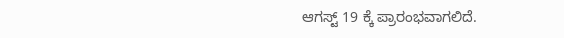ಆಗಸ್ಟ್ 19 ಕ್ಕೆ ಪ್ರಾರಂಭವಾಗಲಿದೆ.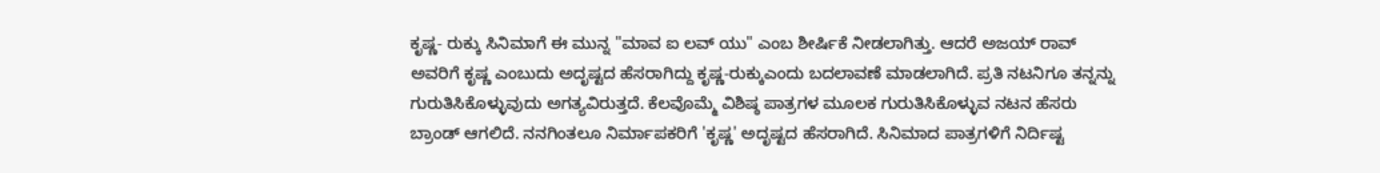ಕೃಷ್ಣ- ರುಕ್ಕು ಸಿನಿಮಾಗೆ ಈ ಮುನ್ನ "ಮಾವ ಐ ಲವ್ ಯು" ಎಂಬ ಶೀರ್ಷಿಕೆ ನೀಡಲಾಗಿತ್ತು. ಆದರೆ ಅಜಯ್ ರಾವ್ ಅವರಿಗೆ ಕೃಷ್ಣ ಎಂಬುದು ಅದೃಷ್ಟದ ಹೆಸರಾಗಿದ್ದು ಕೃಷ್ಣ-ರುಕ್ಕುಎಂದು ಬದಲಾವಣೆ ಮಾಡಲಾಗಿದೆ. ಪ್ರತಿ ನಟನಿಗೂ ತನ್ನನ್ನು ಗುರುತಿಸಿಕೊಳ್ಳುವುದು ಅಗತ್ಯವಿರುತ್ತದೆ. ಕೆಲವೊಮ್ಮೆ ವಿಶಿಷ್ಠ ಪಾತ್ರಗಳ ಮೂಲಕ ಗುರುತಿಸಿಕೊಳ್ಳುವ ನಟನ ಹೆಸರು ಬ್ರಾಂಡ್ ಆಗಲಿದೆ. ನನಗಿಂತಲೂ ನಿರ್ಮಾಪಕರಿಗೆ 'ಕೃಷ್ಣ' ಅದೃಷ್ಟದ ಹೆಸರಾಗಿದೆ. ಸಿನಿಮಾದ ಪಾತ್ರಗಳಿಗೆ ನಿರ್ದಿಷ್ಟ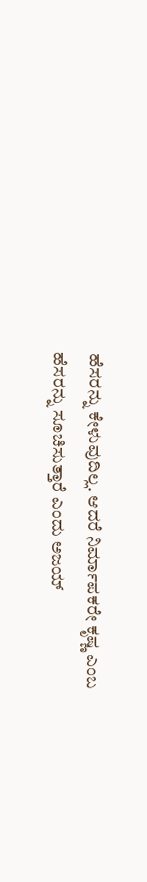ಹೆಸರನ್ನು ಕೇಳುವುದಿಲ್ಲ. ಆದರೆ ನಿರ್ಮಾಪಕರೇ ಕೃಷ್ಣ ಎಂಬ ಹೆಸರನ್ನು ಸೂಚಿಸುತ್ತಾರೆ ಎಂದು ಅಜಯ್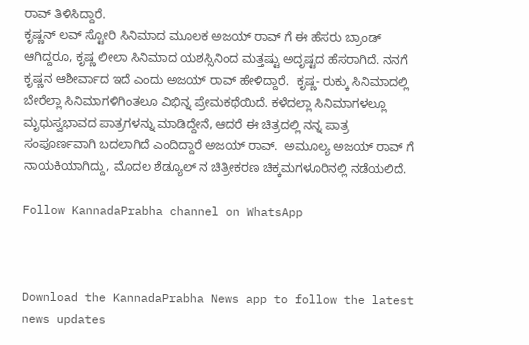ರಾವ್ ತಿಳಿಸಿದ್ದಾರೆ.
ಕೃಷ್ಣನ್ ಲವ್ ಸ್ಟೋರಿ ಸಿನಿಮಾದ ಮೂಲಕ ಅಜಯ್ ರಾವ್ ಗೆ ಈ ಹೆಸರು ಬ್ರಾಂಡ್ ಆಗಿದ್ದರೂ, ಕೃಷ್ಣ ಲೀಲಾ ಸಿನಿಮಾದ ಯಶಸ್ಸಿನಿಂದ ಮತ್ತಷ್ಟು ಅದೃಷ್ಟದ ಹೆಸರಾಗಿದೆ. ನನಗೆ ಕೃಷ್ಣನ ಆಶೀರ್ವಾದ ಇದೆ ಎಂದು ಅಜಯ್ ರಾವ್ ಹೇಳಿದ್ದಾರೆ.  ಕೃಷ್ಣ- ರುಕ್ಕು ಸಿನಿಮಾದಲ್ಲಿ ಬೇರೆಲ್ಲಾ ಸಿನಿಮಾಗಳಿಗಿಂತಲೂ ವಿಭಿನ್ನ ಪ್ರೇಮಕಥೆಯಿದೆ. ಕಳೆದಲ್ಲಾ ಸಿನಿಮಾಗಳಲ್ಲೂ ಮೃಧುಸ್ವಭಾವದ ಪಾತ್ರಗಳನ್ನು ಮಾಡಿದ್ದೇನೆ, ಆದರೆ ಈ ಚಿತ್ರದಲ್ಲಿ ನನ್ನ ಪಾತ್ರ ಸಂಪೂರ್ಣವಾಗಿ ಬದಲಾಗಿದೆ ಎಂದಿದ್ದಾರೆ ಅಜಯ್ ರಾವ್.  ಅಮೂಲ್ಯ ಅಜಯ್ ರಾವ್ ಗೆ ನಾಯಕಿಯಾಗಿದ್ದು, ಮೊದಲ ಶೆಡ್ಯೂಲ್ ನ ಚಿತ್ರೀಕರಣ ಚಿಕ್ಕಮಗಳೂರಿನಲ್ಲಿ ನಡೆಯಲಿದೆ.

Follow KannadaPrabha channel on WhatsApp



Download the KannadaPrabha News app to follow the latest news updates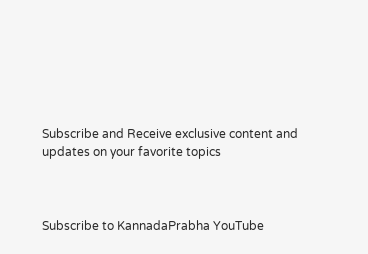Subscribe and Receive exclusive content and updates on your favorite topics



Subscribe to KannadaPrabha YouTube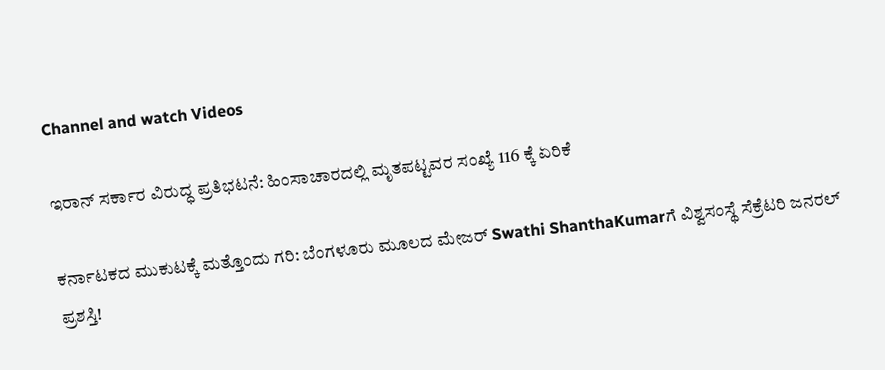Channel and watch Videos

ಇರಾನ್‌ ಸರ್ಕಾರ ವಿರುದ್ಧ ಪ್ರತಿಭಟನೆ: ಹಿಂಸಾಚಾರದಲ್ಲಿ ಮೃತಪಟ್ಟವರ ಸಂಖ್ಯೆ 116 ಕ್ಕೆ ಏರಿಕೆ

ಕರ್ನಾಟಕದ ಮುಕುಟಕ್ಕೆ ಮತ್ತೊಂದು ಗರಿ: ಬೆಂಗಳೂರು ಮೂಲದ ಮೇಜರ್ Swathi ShanthaKumarಗೆ ವಿಶ್ವಸಂಸ್ಥೆ ಸೆಕ್ರೆಟರಿ ಜನರಲ್ ಪ್ರಶಸ್ತಿ!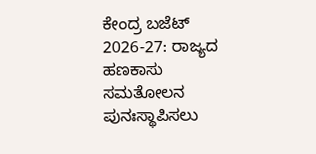ಕೇಂದ್ರ ಬಜೆಟ್ 2026-27: ರಾಜ್ಯದ ಹಣಕಾಸು ಸಮತೋಲನ ಪುನಃಸ್ಥಾಪಿಸಲು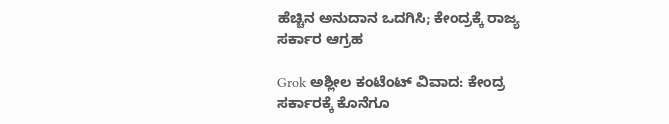ಹೆಚ್ಚಿನ ಅನುದಾನ ಒದಗಿಸಿ; ಕೇಂದ್ರಕ್ಕೆ ರಾಜ್ಯ ಸರ್ಕಾರ ಆಗ್ರಹ

Grok ಅಶ್ಲೀಲ ಕಂಟೆಂಟ್ ವಿವಾದ: ಕೇಂದ್ರ ಸರ್ಕಾರಕ್ಕೆ ಕೊನೆಗೂ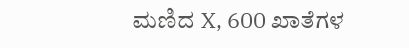ಮಣಿದ X, 600 ಖಾತೆಗಳ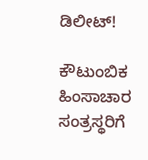ಡಿಲೀಟ್!

ಕೌಟುಂಬಿಕ ಹಿಂಸಾಚಾರ ಸಂತ್ರಸ್ಥರಿಗೆ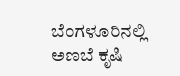ಬೆಂಗಳೂರಿನಲ್ಲಿ ಅಣಬೆ ಕೃಷಿ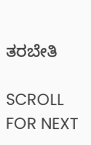ತರಬೇತಿ

SCROLL FOR NEXT